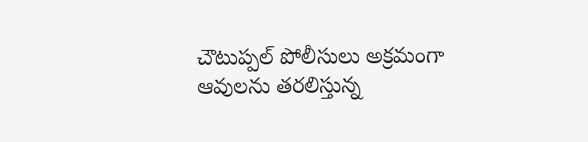చౌటుప్పల్ పోలీసులు అక్రమంగా ఆవులను తరలిస్తున్న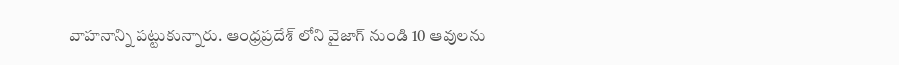వాహనాన్ని పట్టుకున్నారు. ఆంధ్రప్రదేశ్ లోని వైజాగ్ నుండి 10 ఆవులను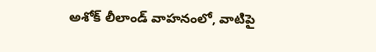అశోక్ లీలాండ్ వాహనంలో, వాటిపై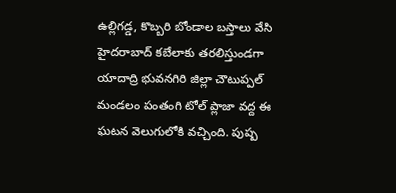ఉల్లిగడ్డ, కొబ్బరి బోండాల బస్తాలు వేసి హైదరాబాద్ కబేలాకు తరలిస్తుండగా యాదాద్రి భువనగిరి జిల్లా చౌటుప్పల్ మండలం పంతంగి టోల్ ప్లాజా వద్ద ఈ ఘటన వెలుగులోకి వచ్చింది. పుష్ప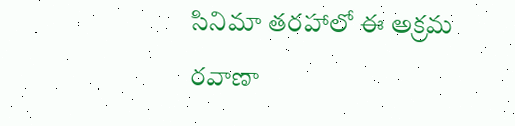సినిమా తరహాలో ఈ అక్రమ రవాణా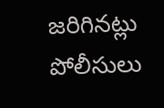జరిగినట్లు పోలీసులు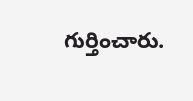గుర్తించారు.